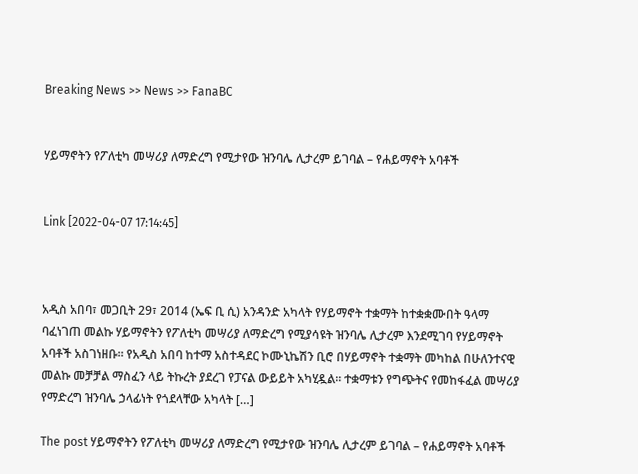Breaking News >> News >> FanaBC


ሃይማኖትን የፖለቲካ መሣሪያ ለማድረግ የሚታየው ዝንባሌ ሊታረም ይገባል – የሐይማኖት አባቶች


Link [2022-04-07 17:14:45]



አዲስ አበባ፣ መጋቢት 29፣ 2014 (ኤፍ ቢ ሲ) አንዳንድ አካላት የሃይማኖት ተቋማት ከተቋቋሙበት ዓላማ ባፈነገጠ መልኩ ሃይማኖትን የፖለቲካ መሣሪያ ለማድረግ የሚያሳዩት ዝንባሌ ሊታረም እንደሚገባ የሃይማኖት አባቶች አስገነዘቡ። የአዲስ አበባ ከተማ አስተዳደር ኮሙኒኬሽን ቢሮ በሃይማኖት ተቋማት መካከል በሁለንተናዊ መልኩ መቻቻል ማስፈን ላይ ትኩረት ያደረገ የፓናል ውይይት አካሂዷል፡፡ ተቋማቱን የግጭትና የመከፋፈል መሣሪያ የማድረግ ዝንባሌ ኃላፊነት የጎደላቸው አካላት […]

The post ሃይማኖትን የፖለቲካ መሣሪያ ለማድረግ የሚታየው ዝንባሌ ሊታረም ይገባል – የሐይማኖት አባቶች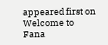appeared first on Welcome to Fana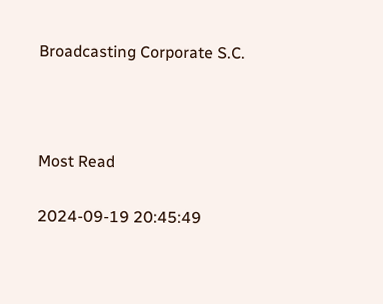Broadcasting Corporate S.C.



Most Read

2024-09-19 20:45:49